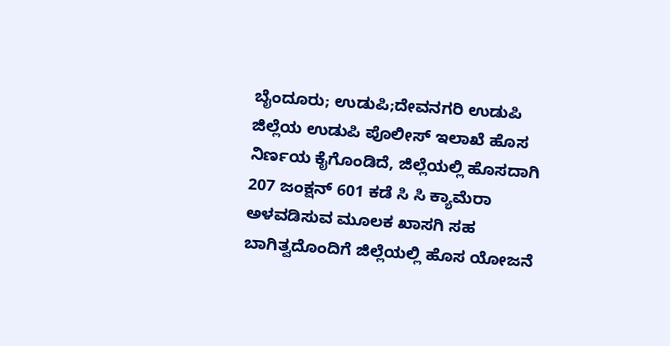ಬೈಂದೂರು; ಉಡುಪಿ;ದೇವನಗರಿ ಉಡುಪಿ ಜಿಲ್ಲೆಯ ಉಡುಪಿ ಪೊಲೀಸ್ ಇಲಾಖೆ ಹೊಸ ನಿರ್ಣಯ ಕೈಗೊಂಡಿದೆ, ಜಿಲ್ಲೆಯಲ್ಲಿ ಹೊಸದಾಗಿ 207 ಜಂಕ್ಷನ್ 601 ಕಡೆ ಸಿ ಸಿ ಕ್ಯಾಮೆರಾ ಅಳವಡಿಸುವ ಮೂಲಕ ಖಾಸಗಿ ಸಹ ಬಾಗಿತ್ವದೊಂದಿಗೆ ಜಿಲ್ಲೆಯಲ್ಲಿ ಹೊಸ ಯೋಜನೆ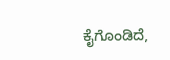ಕೈಗೊಂಡಿದೆ,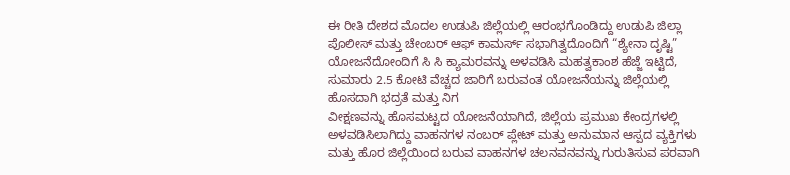ಈ ರೀತಿ ದೇಶದ ಮೊದಲ ಉಡುಪಿ ಜಿಲ್ಲೆಯಲ್ಲಿ ಆರಂಭಗೊಂಡಿದ್ದು ಉಡುಪಿ ಜಿಲ್ಲಾ ಪೊಲೀಸ್ ಮತ್ತು ಚೇಂಬರ್ ಆಫ್ ಕಾಮರ್ಸ್ ಸಭಾಗಿತ್ವದೊಂದಿಗೆ “ಶ್ಯೇನಾ ದೃಷ್ಟಿ” ಯೋಜನೆದೋಂದಿಗೆ ಸಿ ಸಿ ಕ್ಯಾಮರವನ್ನು ಅಳವಡಿಸಿ ಮಹತ್ವಕಾಂಶ ಹೆಜ್ಜೆ ಇಟ್ಟಿದೆ, ಸುಮಾರು 2.5 ಕೋಟಿ ವೆಚ್ಚದ ಜಾರಿಗೆ ಬರುವಂತ ಯೋಜನೆಯನ್ನು ಜಿಲ್ಲೆಯಲ್ಲಿ ಹೊಸದಾಗಿ ಭದ್ರತೆ ಮತ್ತು ನಿಗ
ವೀಕ್ಷಣವನ್ನು ಹೊಸಮಟ್ಟದ ಯೋಜನೆಯಾಗಿದೆ, ಜಿಲ್ಲೆಯ ಪ್ರಮುಖ ಕೇಂದ್ರಗಳಲ್ಲಿ ಅಳವಡಿಸಿಲಾಗಿದ್ದು ವಾಹನಗಳ ನಂಬರ್ ಪ್ಲೇಟ್ ಮತ್ತು ಅನುಮಾನ ಆಸ್ಪದ ವ್ಯಕ್ತಿಗಳು ಮತ್ತು ಹೊರ ಜಿಲ್ಲೆಯಿಂದ ಬರುವ ವಾಹನಗಳ ಚಲನವನವನ್ನು ಗುರುತಿಸುವ ಪರವಾಗಿ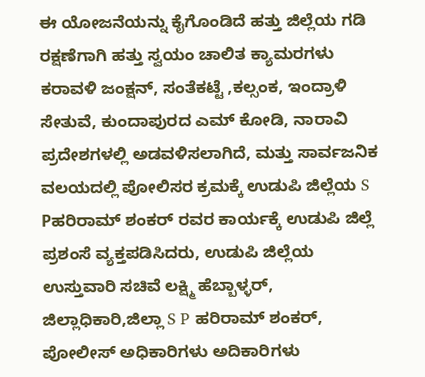ಈ ಯೋಜನೆಯನ್ನು ಕೈಗೊಂಡಿದೆ ಹತ್ತು ಜಿಲ್ಲೆಯ ಗಡಿ ರಕ್ಷಣೆಗಾಗಿ ಹತ್ತು ಸ್ವಯಂ ಚಾಲಿತ ಕ್ಯಾಮರಗಳು ಕರಾವಳಿ ಜಂಕ್ಷನ್, ಸಂತೆಕಟ್ಟೆ ,ಕಲ್ಸಂಕ, ಇಂದ್ರಾಳಿ ಸೇತುವೆ, ಕುಂದಾಪುರದ ಎಮ್ ಕೋಡಿ, ನಾರಾವಿ ಪ್ರದೇಶಗಳಲ್ಲಿ ಅಡವಳಿಸಲಾಗಿದೆ, ಮತ್ತು ಸಾರ್ವಜನಿಕ ವಲಯದಲ್ಲಿ ಪೋಲಿಸರ ಕ್ರಮಕ್ಕೆ ಉಡುಪಿ ಜಿಲ್ಲೆಯ S Pಹರಿರಾಮ್ ಶಂಕರ್ ರವರ ಕಾರ್ಯಕ್ಕೆ ಉಡುಪಿ ಜಿಲ್ಲೆ ಪ್ರಶಂಸೆ ವ್ಯಕ್ತಪಡಿಸಿದರು, ಉಡುಪಿ ಜಿಲ್ಲೆಯ ಉಸ್ತುವಾರಿ ಸಚಿವೆ ಲಕ್ಷ್ಮಿ ಹೆಬ್ಬಾಳ್ಳರ್, ಜಿಲ್ಲಾಧಿಕಾರಿ,ಜಿಲ್ಲಾ S P ಹರಿರಾಮ್ ಶಂಕರ್, ಪೋಲೀಸ್ ಅಧಿಕಾರಿಗಳು ಅದಿಕಾರಿಗಳು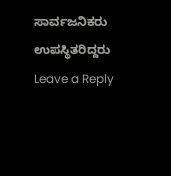ಸಾರ್ವಜನಿಕರು ಉಪಸ್ಥಿತರಿದ್ದರು
Leave a Reply